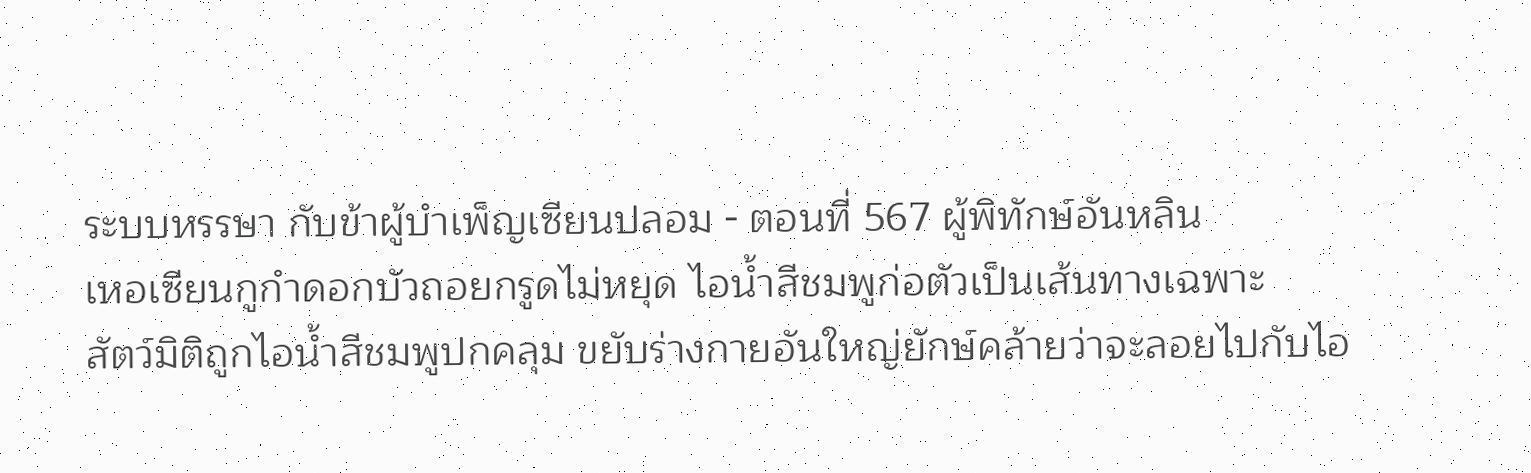ระบบหรรษา กับข้าผู้บำเพ็ญเซียนปลอม - ตอนที่ 567 ผู้พิทักษ์อันหลิน
เหอเซียนกูกำดอกบัวถอยกรูดไม่หยุด ไอน้ำสีชมพูก่อตัวเป็นเส้นทางเฉพาะ
สัตว์มิติถูกไอน้ำสีชมพูปกคลุม ขยับร่างกายอันใหญ่ยักษ์คล้ายว่าจะลอยไปกับไอ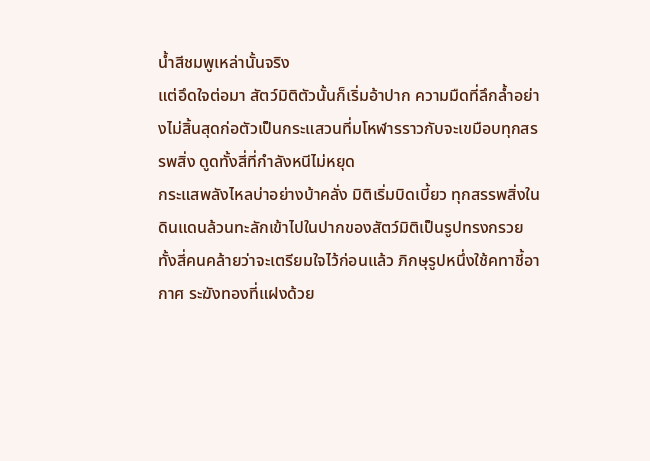น้ำสีชมพูเหล่านั้นจริง
แต่อึดใจต่อมา สัตว์มิติตัวนั้นก็เริ่มอ้าปาก ความมืดที่ลึกล้ำอย่างไม่สิ้นสุดก่อตัวเป็นกระแสวนที่มโหฬารราวกับจะเขมือบทุกสรรพสิ่ง ดูดทั้งสี่ที่กำลังหนีไม่หยุด
กระแสพลังไหลบ่าอย่างบ้าคลั่ง มิติเริ่มบิดเบี้ยว ทุกสรรพสิ่งในดินแดนล้วนทะลักเข้าไปในปากของสัตว์มิติเป็นรูปทรงกรวย
ทั้งสี่คนคล้ายว่าจะเตรียมใจไว้ก่อนแล้ว ภิกษุรูปหนึ่งใช้คทาชี้อากาศ ระฆังทองที่แฝงด้วย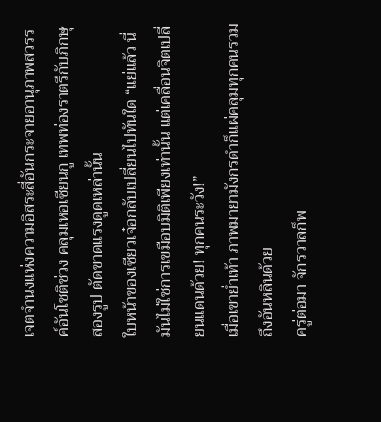เจตจำนงแห่งความอิสระสี่อันกระจายอานุภาพสวรรค์อันโชติช่วง คลุมเหอเซียนกู เทพท่องราตรีกับภิกษุสองรูป ตัดขาดแรงดูดเหล่านั้น
ใบหน้าของเซียวเจ๋อกลับเปลี่ยนไปทันใด “แย่แล้ว นี่มันไม่ใช่การเขมือบมิติเพียงเท่านั้น แต่เคลื่อนจิตเปลี่ยนแดนด้วย! ทุกคนระวัง!”
เมื่อเขาย่ำเท้า ภาพมายามังกรดำก็แผ่คลุมทุกคนรวมถึงอันหลินด้วย
ครู่ต่อมา จักรวาลก็พ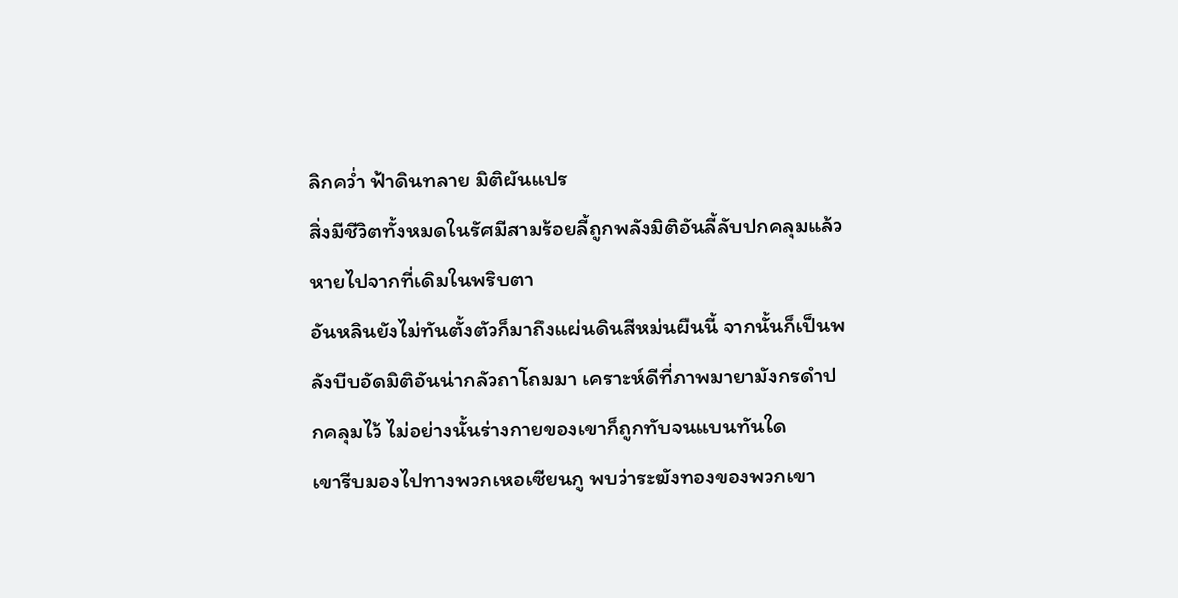ลิกคว่ำ ฟ้าดินทลาย มิติผันแปร
สิ่งมีชีวิตทั้งหมดในรัศมีสามร้อยลี้ถูกพลังมิติอันลี้ลับปกคลุมแล้วหายไปจากที่เดิมในพริบตา
อันหลินยังไม่ทันตั้งตัวก็มาถึงแผ่นดินสีหม่นผืนนี้ จากนั้นก็เป็นพลังบีบอัดมิติอันน่ากลัวถาโถมมา เคราะห์ดีที่ภาพมายามังกรดำปกคลุมไว้ ไม่อย่างนั้นร่างกายของเขาก็ถูกทับจนแบนทันใด
เขารีบมองไปทางพวกเหอเซียนกู พบว่าระฆังทองของพวกเขา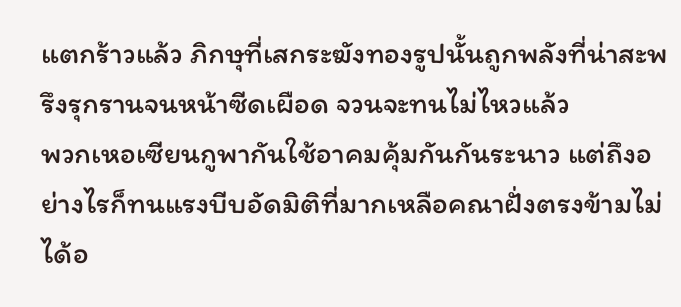แตกร้าวแล้ว ภิกษุที่เสกระฆังทองรูปนั้นถูกพลังที่น่าสะพรึงรุกรานจนหน้าซีดเผือด จวนจะทนไม่ไหวแล้ว
พวกเหอเซียนกูพากันใช้อาคมคุ้มกันกันระนาว แต่ถึงอย่างไรก็ทนแรงบีบอัดมิติที่มากเหลือคณาฝั่งตรงข้ามไม่ได้อ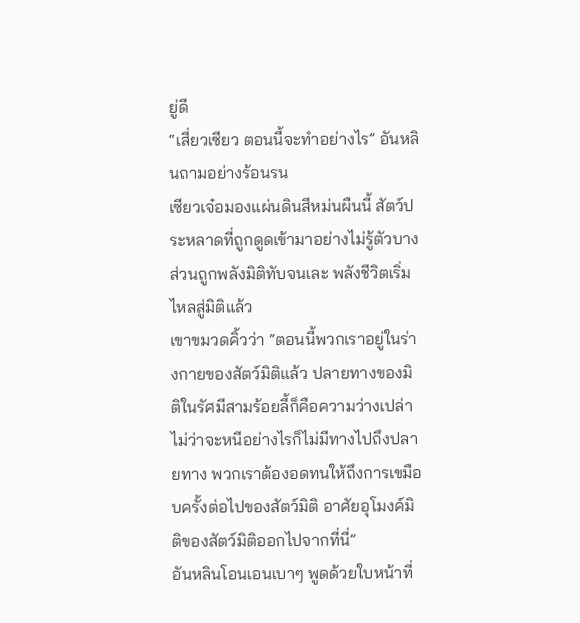ยู่ดี
“เสี่ยวเซียว ตอนนี้จะทำอย่างไร” อันหลินถามอย่างร้อนรน
เซียวเจ๋อมองแผ่นดินสีหม่นผืนนี้ สัตว์ประหลาดที่ถูกดูดเข้ามาอย่างไม่รู้ตัวบางส่วนถูกพลังมิติทับจนเละ พลังชีวิตเริ่มไหลสู่มิติแล้ว
เขาขมวดคิ้วว่า “ตอนนี้พวกเราอยู่ในร่างกายของสัตว์มิติแล้ว ปลายทางของมิติในรัศมีสามร้อยลี้ก็คือความว่างเปล่า ไม่ว่าจะหนีอย่างไรก็ไม่มีทางไปถึงปลายทาง พวกเราต้องอดทนให้ถึงการเขมือบครั้งต่อไปของสัตว์มิติ อาศัยอุโมงค์มิติของสัตว์มิติออกไปจากที่นี่”
อันหลินโอนเอนเบาๆ พูดด้วยใบหน้าที่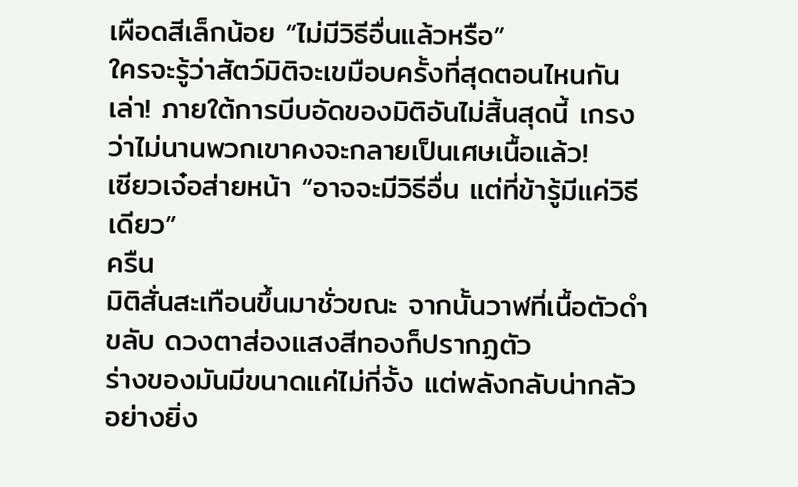เผือดสีเล็กน้อย “ไม่มีวิธีอื่นแล้วหรือ”
ใครจะรู้ว่าสัตว์มิติจะเขมือบครั้งที่สุดตอนไหนกันเล่า! ภายใต้การบีบอัดของมิติอันไม่สิ้นสุดนี้ เกรงว่าไม่นานพวกเขาคงจะกลายเป็นเศษเนื้อแล้ว!
เซียวเจ๋อส่ายหน้า “อาจจะมีวิธีอื่น แต่ที่ข้ารู้มีแค่วิธีเดียว”
ครืน
มิติสั่นสะเทือนขึ้นมาชั่วขณะ จากนั้นวาฬที่เนื้อตัวดำขลับ ดวงตาส่องแสงสีทองก็ปรากฏตัว
ร่างของมันมีขนาดแค่ไม่กี่จั้ง แต่พลังกลับน่ากลัวอย่างยิ่ง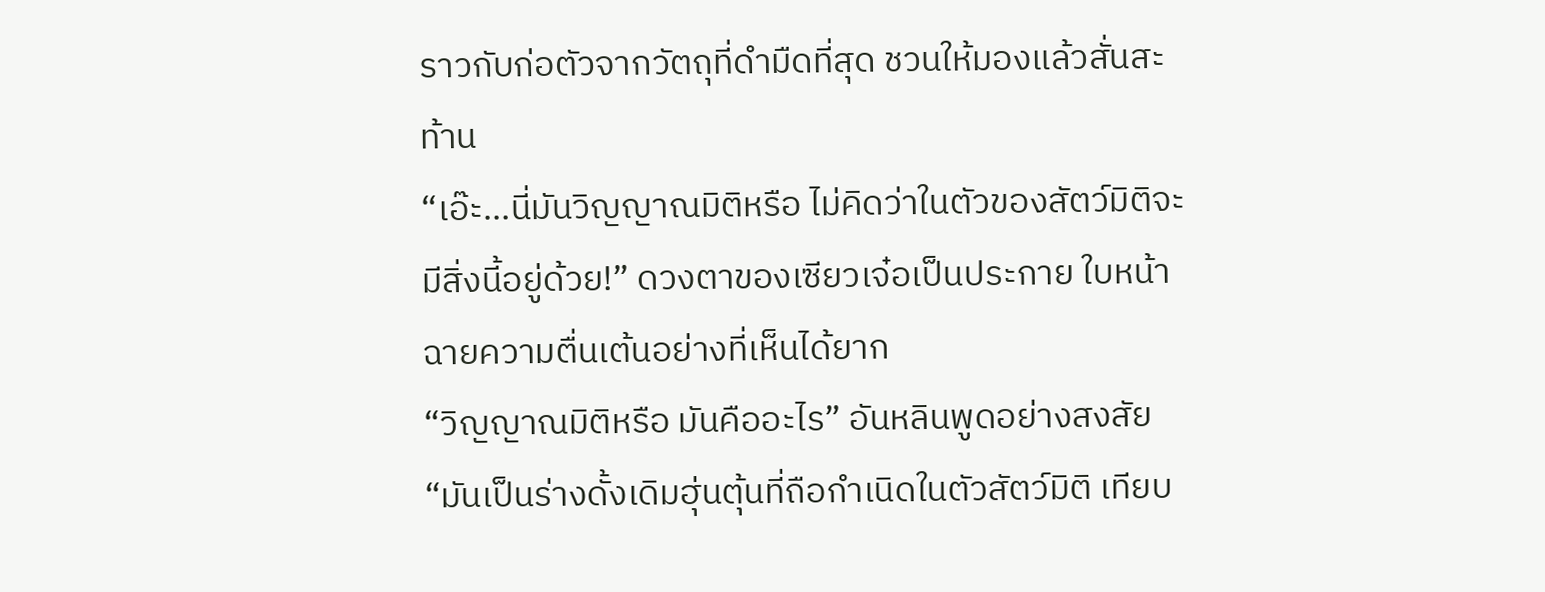ราวกับก่อตัวจากวัตถุที่ดำมืดที่สุด ชวนให้มองแล้วสั่นสะท้าน
“เอ๊ะ…นี่มันวิญญาณมิติหรือ ไม่คิดว่าในตัวของสัตว์มิติจะมีสิ่งนี้อยู่ด้วย!” ดวงตาของเซียวเจ๋อเป็นประกาย ใบหน้าฉายความตื่นเต้นอย่างที่เห็นได้ยาก
“วิญญาณมิติหรือ มันคืออะไร” อันหลินพูดอย่างสงสัย
“มันเป็นร่างดั้งเดิมฮุ่นตุ้นที่ถือกำเนิดในตัวสัตว์มิติ เทียบ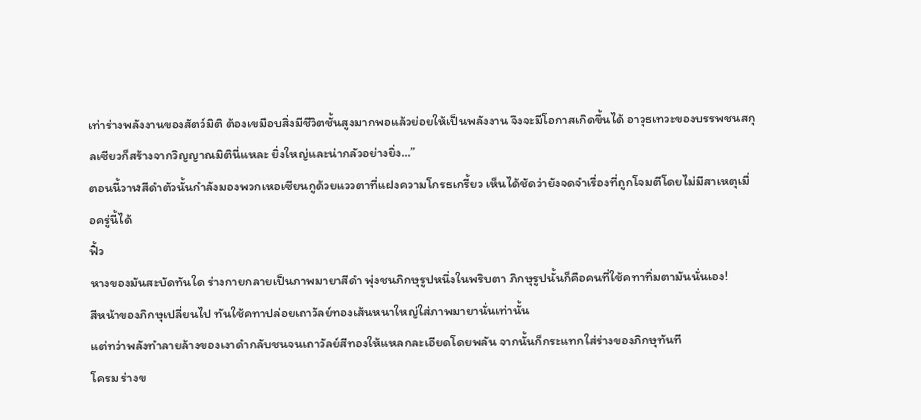เท่าร่างพลังงานของสัตว์มิติ ต้องเขมือบสิ่งมีชีวิตชั้นสูงมากพอแล้วย่อยให้เป็นพลังงาน จึงจะมีโอกาสเกิดขึ้นได้ อาวุธเทวะของบรรพชนสกุลเซียวก็สร้างจากวิญญาณมิตินี่แหละ ยิ่งใหญ่และน่ากลัวอย่างยิ่ง…”
ตอนนี้วาฬสีดำตัวนั้นกำลังมองพวกเหอเซียนกูด้วยแววตาที่แฝงความโกรธเกรี้ยว เห็นได้ชัดว่ายังจดจำเรื่องที่ถูกโจมตีโดยไม่มีสาเหตุเมื่อครู่นี้ได้
ฟิ้ว
หางของมันสะบัดทันใด ร่างกายกลายเป็นภาพมายาสีดำ พุ่งชนภิกษุรูปหนึ่งในพริบตา ภิกษุรูปนั้นก็คือคนที่ใช้คทาทิ่มตามันนั่นเอง!
สีหน้าของภิกษุเปลี่ยนไป ทันใช้คทาปล่อยเถาวัลย์ทองเส้นหนาใหญ่ใส่ภาพมายานั่นเท่านั้น
แต่ทว่าพลังทำลายล้างของเงาดำกลับชนจนเถาวัลย์สีทองให้แหลกละเอียดโดยพลัน จากนั้นก็กระแทกใส่ร่างของภิกษุทันที
โครม ร่างข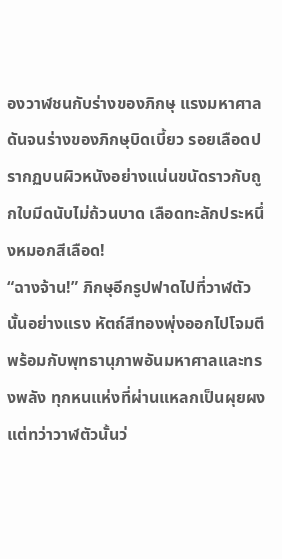องวาฬชนกับร่างของภิกษุ แรงมหาศาลดันจนร่างของภิกษุบิดเบี้ยว รอยเลือดปรากฏบนผิวหนังอย่างแน่นขนัดราวกับถูกใบมีดนับไม่ถ้วนบาด เลือดทะลักประหนึ่งหมอกสีเลือด!
“ฉางจ้าน!” ภิกษุอีกรูปฟาดไปที่วาฬตัวนั้นอย่างแรง หัตถ์สีทองพุ่งออกไปโจมตีพร้อมกับพุทธานุภาพอันมหาศาลและทรงพลัง ทุกหนแห่งที่ผ่านแหลกเป็นผุยผง
แต่ทว่าวาฬตัวนั้นว่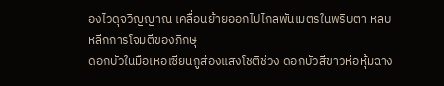องไวดุจวิญญาณ เคลื่อนย้ายออกไปไกลพันเมตรในพริบตา หลบหลีกการโจมตีของภิกษุ
ดอกบัวในมือเหอเซียนกูส่องแสงโชติช่วง ดอกบัวสีขาวห่อหุ้มฉาง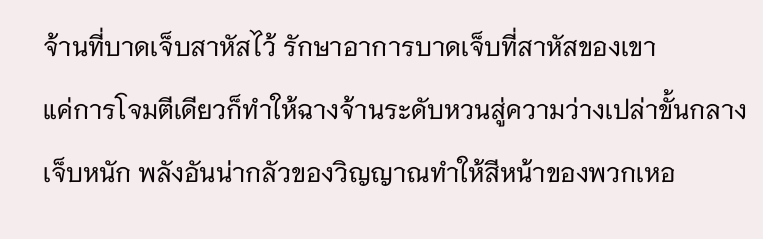จ้านที่บาดเจ็บสาหัสไว้ รักษาอาการบาดเจ็บที่สาหัสของเขา
แค่การโจมตีเดียวก็ทำให้ฉางจ้านระดับหวนสู่ความว่างเปล่าขั้นกลางเจ็บหนัก พลังอันน่ากลัวของวิญญาณทำให้สีหน้าของพวกเหอ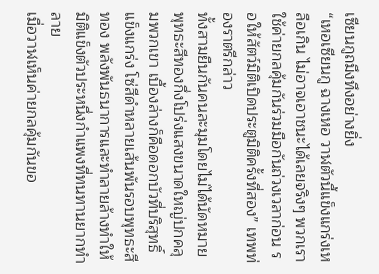เซียนกูถมึงทึงอย่างยิ่ง
“เหอเซียนกู ฉางเหอ วาฬตัวนี้แข็งแกร่งเหลือเกิน ไม่อาจเอาชนะได้เลยจริงๆ พวกเราใช้ค่ายกลคุ้มกันร่วมมือกันถ่วงเวลาก่อน รอให้สัตว์มิติเปิดประตูมิติครั้งที่สอง” เทพท่องราตรีกล่าว
ทั้งสามยืนกันคนละมุมโดยไม่ได้นัดหมาย พุทธะสีทองกึ่งโปร่งแสงขนาดใหญ่ปกคลุมพวกเขา เบื้องล่างก็คือดอกบัวที่บริสุทธิ์แข็งแกร่ง โซ่สีดำหลายเส้นพันรอบพุทธะสีทอง พลังพันธนาการและทำลายล้างทำให้มิติแข็งตัวประหนึ่งกำแพงที่ทนทานยากทำลาย
เมื่อวาฬเห็นค่ายกลคุ้มกันขอ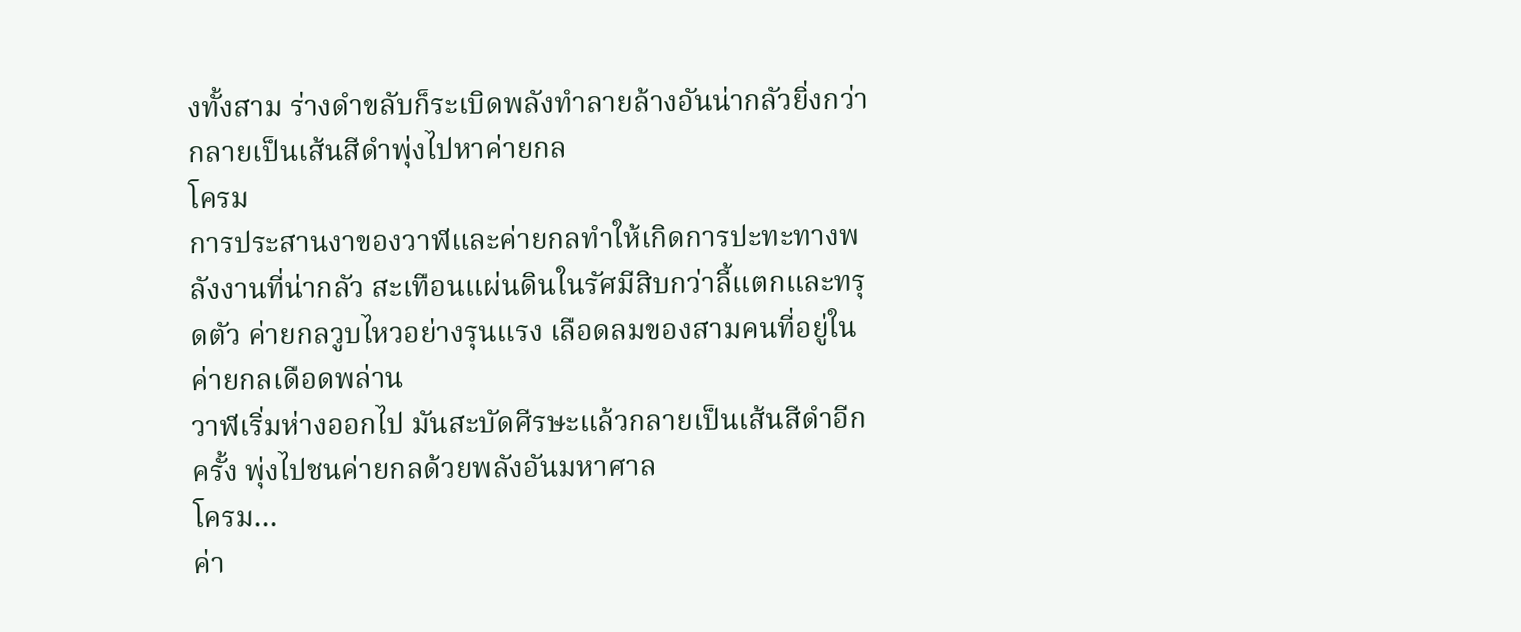งทั้งสาม ร่างดำขลับก็ระเบิดพลังทำลายล้างอันน่ากลัวยิ่งกว่า กลายเป็นเส้นสีดำพุ่งไปหาค่ายกล
โครม
การประสานงาของวาฬและค่ายกลทำให้เกิดการปะทะทางพลังงานที่น่ากลัว สะเทือนแผ่นดินในรัศมีสิบกว่าลี้แตกและทรุดตัว ค่ายกลวูบไหวอย่างรุนแรง เลือดลมของสามคนที่อยู่ในค่ายกลเดือดพล่าน
วาฬเริ่มห่างออกไป มันสะบัดศีรษะแล้วกลายเป็นเส้นสีดำอีกครั้ง พุ่งไปชนค่ายกลด้วยพลังอันมหาศาล
โครม…
ค่า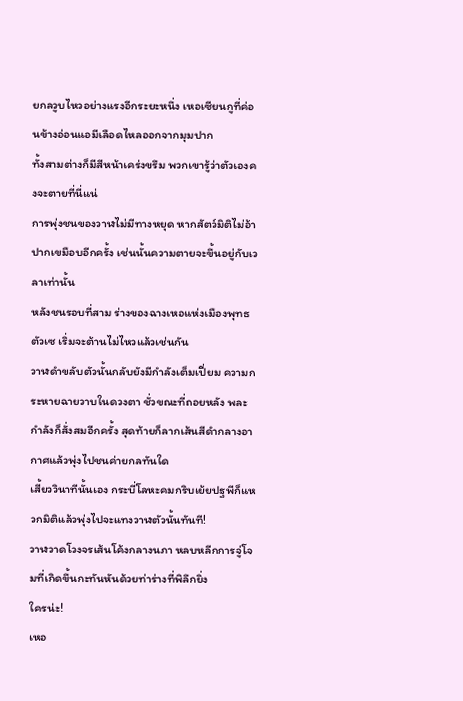ยกลวูบไหวอย่างแรงอีกระยะหนึ่ง เหอเซียนกูที่ค่อนข้างอ่อนแอมีเลือดไหลออกจากมุมปาก
ทั้งสามต่างก็มีสีหน้าเคร่งขรึม พวกเขารู้ว่าตัวเองคงจะตายที่นี่แน่
การพุ่งชนของวาฬไม่มีทางหยุด หากสัตว์มิติไม่อ้าปากเขมือบอีกครั้ง เช่นนั้นความตายจะขึ้นอยู่กับเวลาเท่านั้น
หลังชนรอบที่สาม ร่างของฉางเหอแห่งเมืองพุทธตัวเซ เริ่มจะต้านไม่ไหวแล้วเช่นกัน
วาฬดำขลับตัวนั้นกลับยังมีกำลังเต็มเปี่ยม ความกระหายฉายวาบในดวงตา ชั่วขณะที่ถอยหลัง พละกำลังก็สั่งสมอีกครั้ง สุดท้ายก็ลากเส้นสีดำกลางอากาศแล้วพุ่งไปชนค่ายกลทันใด
เสี้ยววินาทีนั้นเอง กระบี่โลหะคมกริบเย้ยปฐพีก็แหวกมิติแล้วพุ่งไปจะแทงวาฬตัวนั้นทันที!
วาฬวาดโวงจรเส้นโค้งกลางนภา หลบหลีกการจู่โจมที่เกิดขึ้นกะทันหันด้วยท่าร่างที่พิลึกยิ่ง
ใครน่ะ!
เหอ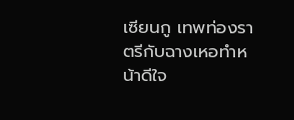เซียนกู เทพท่องราตรีกับฉางเหอทำหน้าดีใจ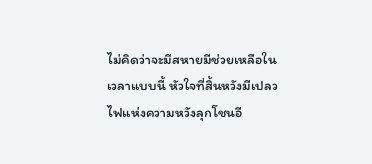ไม่คิดว่าจะมีสหายมีช่วยเหลือในเวลาแบบนี้ หัวใจที่สิ้นหวังมีเปลวไฟแห่งความหวังลุกโชนอี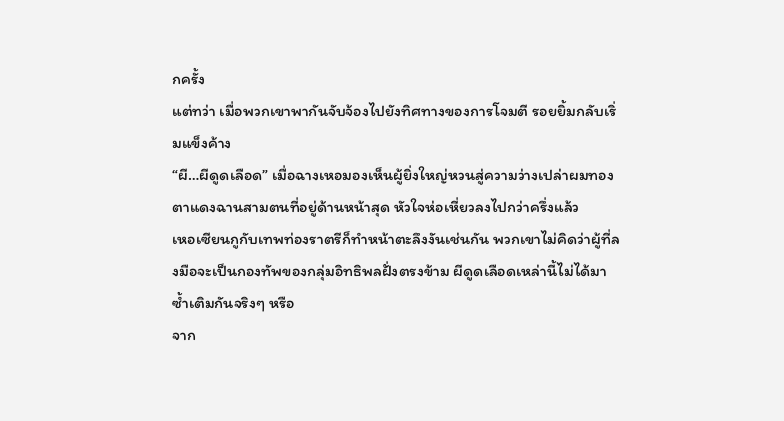กครั้ง
แต่ทว่า เมื่อพวกเขาพากันจับจ้องไปยังทิศทางของการโจมตี รอยยิ้มกลับเริ่มแข็งค้าง
“ผี…ผีดูดเลือด” เมื่อฉางเหอมองเห็นผู้ยิ่งใหญ่หวนสู่ความว่างเปล่าผมทองตาแดงฉานสามตนที่อยู่ด้านหน้าสุด หัวใจห่อเหี่ยวลงไปกว่าครึ่งแล้ว
เหอเซียนกูกับเทพท่องราตรีก็ทำหน้าตะลึงงันเช่นกัน พวกเขาไม่คิดว่าผู้ที่ลงมือจะเป็นกองทัพของกลุ่มอิทธิพลฝั่งตรงข้าม ผีดูดเลือดเหล่านี้ไม่ได้มาซ้ำเติมกันจริงๆ หรือ
จาก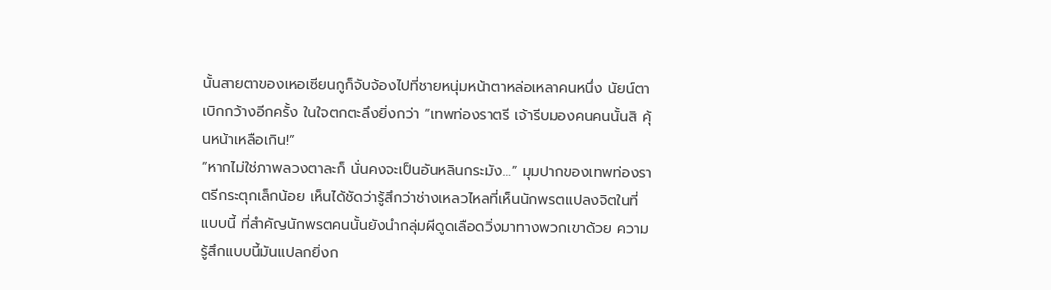นั้นสายตาของเหอเซียนกูก็จับจ้องไปที่ชายหนุ่มหน้าตาหล่อเหลาคนหนึ่ง นัยน์ตาเบิกกว้างอีกครั้ง ในใจตกตะลึงยิ่งกว่า “เทพท่องราตรี เจ้ารีบมองคนคนนั้นสิ คุ้นหน้าเหลือเกิน!”
“หากไม่ใช่ภาพลวงตาละก็ นั่นคงจะเป็นอันหลินกระมัง…” มุมปากของเทพท่องราตรีกระตุกเล็กน้อย เห็นได้ชัดว่ารู้สึกว่าช่างเหลวไหลที่เห็นนักพรตแปลงจิตในที่แบบนี้ ที่สำคัญนักพรตคนนั้นยังนำกลุ่มผีดูดเลือดวิ่งมาทางพวกเขาด้วย ความรู้สึกแบบนี้มันแปลกยิ่งก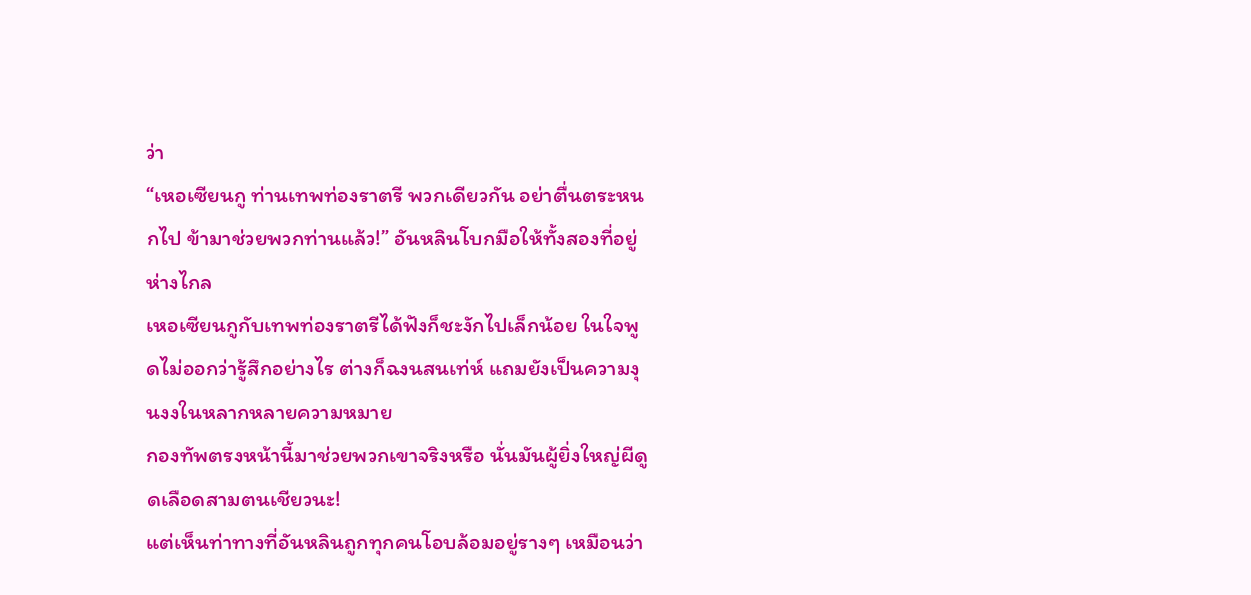ว่า
“เหอเซียนกู ท่านเทพท่องราตรี พวกเดียวกัน อย่าตื่นตระหนกไป ข้ามาช่วยพวกท่านแล้ว!” อันหลินโบกมือให้ทั้งสองที่อยู่ห่างไกล
เหอเซียนกูกับเทพท่องราตรีได้ฟังก็ชะงักไปเล็กน้อย ในใจพูดไม่ออกว่ารู้สึกอย่างไร ต่างก็ฉงนสนเท่ห์ แถมยังเป็นความงุนงงในหลากหลายความหมาย
กองทัพตรงหน้านี้มาช่วยพวกเขาจริงหรือ นั่นมันผู้ยิ่งใหญ่ผีดูดเลือดสามตนเชียวนะ!
แต่เห็นท่าทางที่อันหลินถูกทุกคนโอบล้อมอยู่รางๆ เหมือนว่า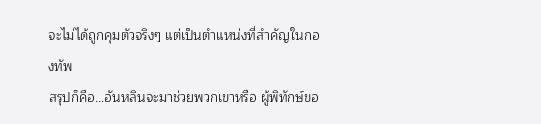จะไม่ได้ถูกคุมตัวจริงๆ แต่เป็นตำแหน่งที่สำคัญในกองทัพ
สรุปก็คือ…อันหลินจะมาช่วยพวกเขาหรือ ผู้พิทักษ์ขอ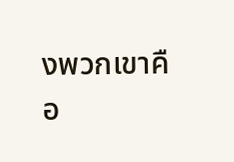งพวกเขาคือ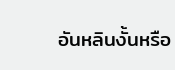อันหลินงั้นหรือ